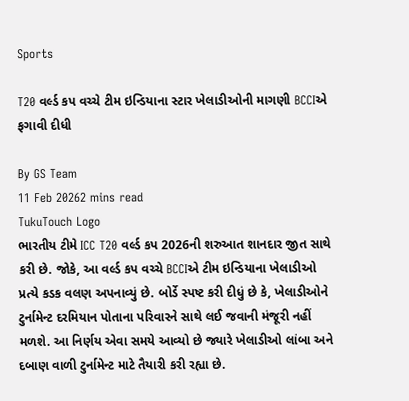Sports

T20 વર્લ્ડ કપ વચ્ચે ટીમ ઇન્ડિયાના સ્ટાર ખેલાડીઓની માગણી BCCIએ ફગાવી દીધી

By GS Team
11 Feb 20262 mins read
TukuTouch Logo
ભારતીય ટીમે ICC T20 વર્લ્ડ કપ 2026ની શરુઆત શાનદાર જીત સાથે કરી છે. જોકે, આ વર્લ્ડ કપ વચ્ચે BCCIએ ટીમ ઇન્ડિયાના ખેલાડીઓ પ્રત્યે કડક વલણ અપનાવ્યું છે. બોર્ડે સ્પષ્ટ કરી દીધું છે કે, ખેલાડીઓને ટુર્નામેન્ટ દરમિયાન પોતાના પરિવારને સાથે લઈ જવાની મંજૂરી નહીં મળશે. આ નિર્ણય એવા સમયે આવ્યો છે જ્યારે ખેલાડીઓ લાંબા અને દબાણ વાળી ટુર્નામેન્ટ માટે તૈયારી કરી રહ્યા છે.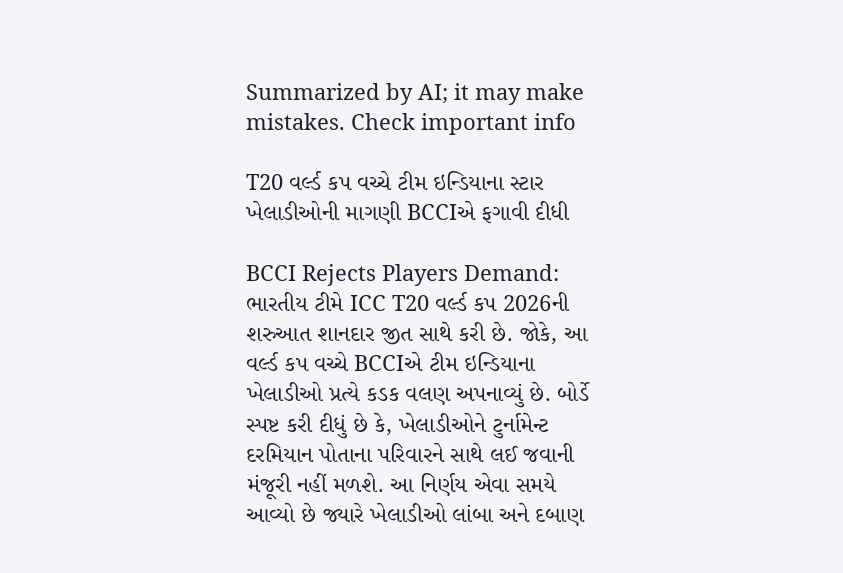Summarized by AI; it may make mistakes. Check important info

T20 વર્લ્ડ કપ વચ્ચે ટીમ ઇન્ડિયાના સ્ટાર ખેલાડીઓની માગણી BCCIએ ફગાવી દીધી

BCCI Rejects Players Demand: ભારતીય ટીમે ICC T20 વર્લ્ડ કપ 2026ની શરુઆત શાનદાર જીત સાથે કરી છે. જોકે, આ વર્લ્ડ કપ વચ્ચે BCCIએ ટીમ ઇન્ડિયાના ખેલાડીઓ પ્રત્યે કડક વલણ અપનાવ્યું છે. બોર્ડે સ્પષ્ટ કરી દીધું છે કે, ખેલાડીઓને ટુર્નામેન્ટ દરમિયાન પોતાના પરિવારને સાથે લઈ જવાની મંજૂરી નહીં મળશે. આ નિર્ણય એવા સમયે આવ્યો છે જ્યારે ખેલાડીઓ લાંબા અને દબાણ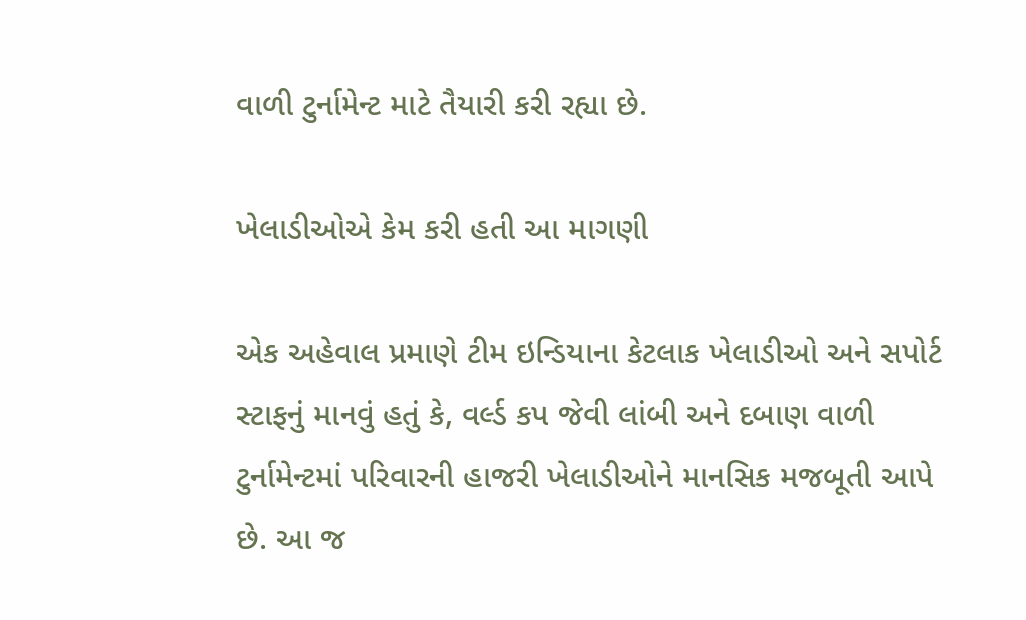વાળી ટુર્નામેન્ટ માટે તૈયારી કરી રહ્યા છે.

ખેલાડીઓએ કેમ કરી હતી આ માગણી

એક અહેવાલ પ્રમાણે ટીમ ઇન્ડિયાના કેટલાક ખેલાડીઓ અને સપોર્ટ સ્ટાફનું માનવું હતું કે, વર્લ્ડ કપ જેવી લાંબી અને દબાણ વાળી ટુર્નામેન્ટમાં પરિવારની હાજરી ખેલાડીઓને માનસિક મજબૂતી આપે છે. આ જ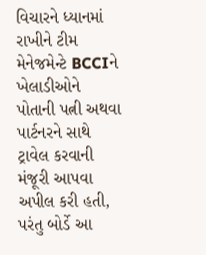વિચારને ધ્યાનમાં રાખીને ટીમ મેનેજમેન્ટે BCCIને ખેલાડીઓને પોતાની પત્ની અથવા પાર્ટનરને સાથે ટ્રાવેલ કરવાની મંજૂરી આપવા અપીલ કરી હતી, પરંતુ બોર્ડે આ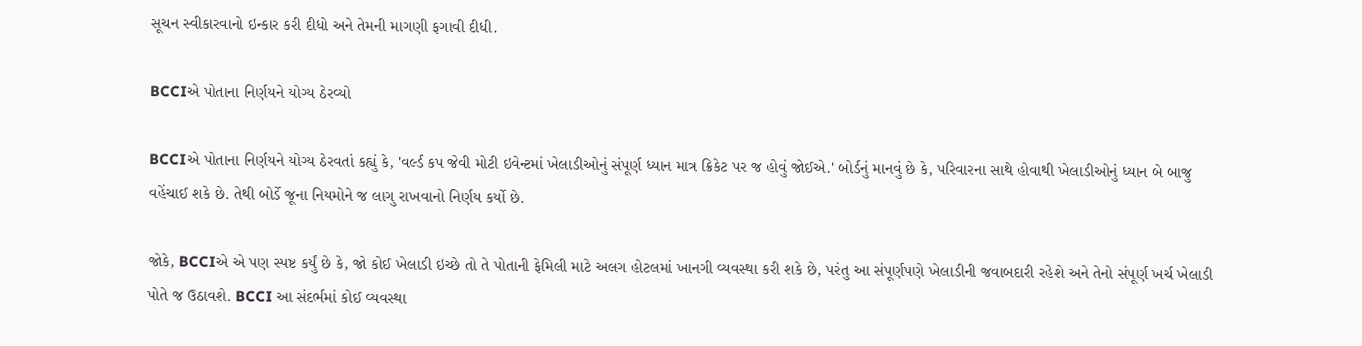સૂચન સ્વીકારવાનો ઇન્કાર કરી દીધો અને તેમની માગણી ફગાવી દીધી.

BCCIએ પોતાના નિર્ણયને યોગ્ય ઠેરવ્યો

BCCIએ પોતાના નિર્ણયને યોગ્ય ઠેરવતાં કહ્યું કે, 'વર્લ્ડ કપ જેવી મોટી ઇવેન્ટમાં ખેલાડીઓનું સંપૂર્ણ ધ્યાન માત્ર ક્રિકેટ પર જ હોવું જોઈએ.' બોર્ડનું માનવું છે કે, પરિવારના સાથે હોવાથી ખેલાડીઓનું ધ્યાન બે બાજુ વહેંચાઈ શકે છે. તેથી બોર્ડે જૂના નિયમોને જ લાગુ રાખવાનો નિર્ણય કર્યો છે.

જોકે, BCCIએ એ પણ સ્પષ્ટ કર્યું છે કે, જો કોઈ ખેલાડી ઇચ્છે તો તે પોતાની ફેમિલી માટે અલગ હોટલમાં ખાનગી વ્યવસ્થા કરી શકે છે, પરંતુ આ સંપૂર્ણપણે ખેલાડીની જવાબદારી રહેશે અને તેનો સંપૂર્ણ ખર્ચ ખેલાડી પોતે જ ઉઠાવશે. BCCI આ સંદર્ભમાં કોઈ વ્યવસ્થા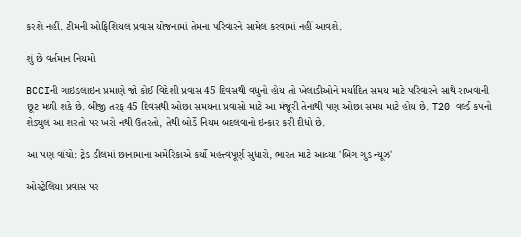કરશે નહીં. ટીમની ઓફિશિયલ પ્રવાસ યોજનામાં તેમના પરિવારને સામેલ કરવામાં નહીં આવશે.

શું છે વર્તમાન નિયમો

BCCIની ગાઇડલાઇન પ્રમાણે જો કોઈ વિદેશી પ્રવાસ 45 દિવસથી વધુનો હોય તો ખેલાડીઓને મર્યાદિત સમય માટે પરિવારને સાથે રાખવાની છૂટ મળી શકે છે. બીજી તરફ 45 દિવસથી ઓછા સમયના પ્રવાસો માટે આ મંજૂરી તેનાથી પણ ઓછા સમય માટે હોય છે. T20 વર્લ્ડ કપનો શેડ્યુલ આ શરતો પર ખરો નથી ઉતરતો, તેથી બોર્ડે નિયમ બદલવાનો ઇન્કાર કરી દીધો છે.

આ પણ વાંચો: ટ્રેડ ડીલમાં છાનામાના અમેરિકાએ કર્યો મહત્ત્વપૂર્ણ સુધારો, ભારત માટે આવ્યા 'બિગ ગુડ ન્યૂઝ'

ઓસ્ટ્રેલિયા પ્રવાસ પર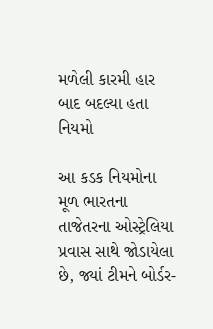મળેલી કારમી હાર બાદ બદલ્યા હતા નિયમો

આ કડક નિયમોના મૂળ ભારતના તાજેતરના ઓસ્ટ્રેલિયા પ્રવાસ સાથે જોડાયેલા છે, જ્યાં ટીમને બોર્ડર-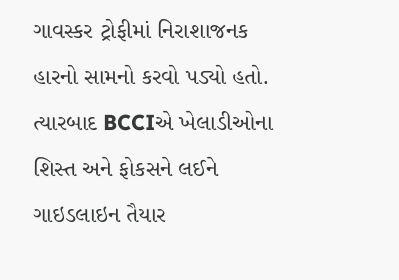ગાવસ્કર ટ્રોફીમાં નિરાશાજનક હારનો સામનો કરવો પડ્યો હતો. ત્યારબાદ BCCIએ ખેલાડીઓના શિસ્ત અને ફોકસને લઈને ગાઇડલાઇન તૈયાર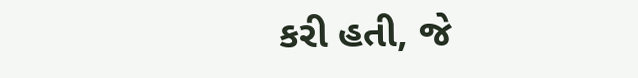કરી હતી, જે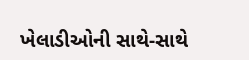ખેલાડીઓની સાથે-સાથે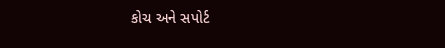કોચ અને સપોર્ટ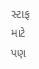સ્ટાફ માટે પણ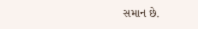સમાન છે.